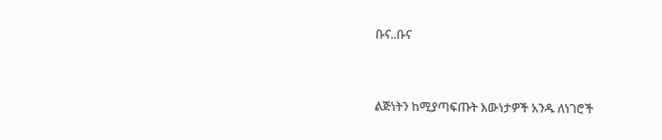ቡና..ቡና


ልጅነትን ከሚያጣፍጡት እውነታዎች አንዱ ለነገሮች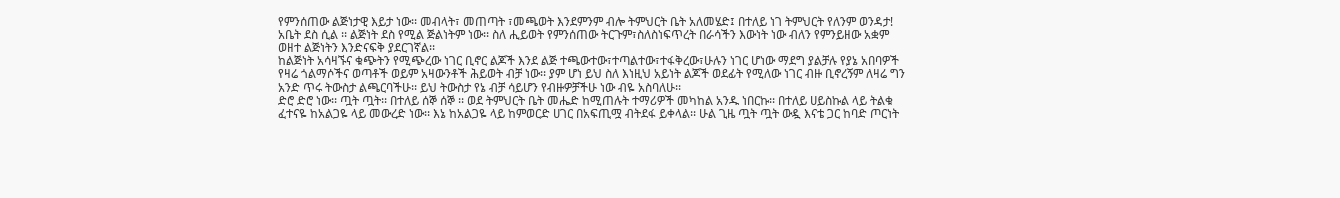የምንሰጠው ልጅነታዊ እይታ ነው፡፡ መብላት፣ መጠጣት ፣መጫወት እንደምንም ብሎ ትምህርት ቤት አለመሄድ፤ በተለይ ነገ ትምህርት የለንም ወንዳታ! አቤት ደስ ሲል ፡፡ ልጅነት ደስ የሚል ጅልነትም ነው፡፡ ስለ ሒይወት የምንሰጠው ትርጉም፣ስለስነፍጥረት በራሳችን እውነት ነው ብለን የምንይዘው አቋም ወዘተ ልጅነትን እንድናፍቅ ያደርገኛል፡፡
ከልጅነት አሳዛኙና ቁጭትን የሚጭረው ነገር ቢኖር ልጆች እንደ ልጅ ተጫውተው፣ተጣልተው፣ተፋቅረው፣ሁሉን ነገር ሆነው ማደግ ያልቻሉ የያኔ አበባዎች የዛሬ ጎልማሶችና ወጣቶች ወይም አዛውንቶች ሕይወት ብቻ ነው፡፡ ያም ሆነ ይህ ስለ እነዚህ አይነት ልጆች ወደፊት የሚለው ነገር ብዙ ቢኖረኝም ለዛሬ ግን አንድ ጥሩ ትውስታ ልጫርባችሁ፡፡ ይህ ትውስታ የኔ ብቻ ሳይሆን የብዙዎቻችሁ ነው ብዬ አስባለሁ፡፡
ድሮ ድሮ ነው፡፡ ጧት ጧት፡፡ በተለይ ሰኞ ሰኞ ፡፡ ወደ ትምህርት ቤት መሔድ ከሚጠሉት ተማሪዎች መካከል አንዱ ነበርኩ፡፡ በተለይ ሀይስኩል ላይ ትልቁ ፈተናዬ ከአልጋዬ ላይ መውረድ ነው፡፡ እኔ ከአልጋዬ ላይ ከምወርድ ሀገር በአፍጢሟ ብትደፋ ይቀላል፡፡ ሁል ጊዜ ጧት ጧት ውዷ እናቴ ጋር ከባድ ጦርነት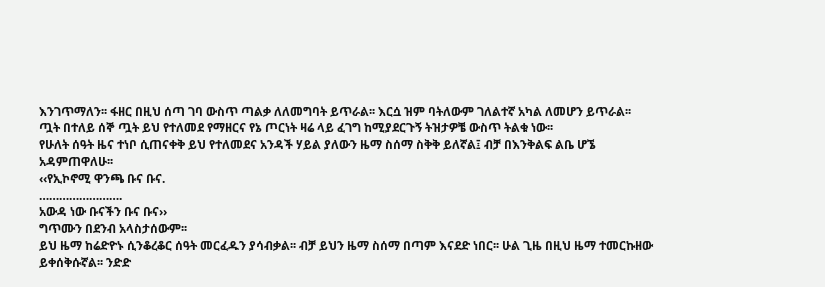እንገጥማለን፡፡ ፋዘር በዚህ ሰጣ ገባ ውስጥ ጣልቃ ለለመግባት ይጥራል፡፡ እርሷ ዝም ባትለውም ገለልተኛ አካል ለመሆን ይጥራል፡፡
ጧት በተለይ ሰኞ ጧት ይህ የተለመደ የማዘርና የኔ ጦርነት ዛሬ ላይ ፈገግ ከሚያደርጉኝ ትዝታዎቼ ውስጥ ትልቁ ነው፡፡
የሁለት ሰዓት ዜና ተነቦ ሲጠናቀቅ ይህ የተለመደና አንዳች ሃይል ያለውን ዜማ ስሰማ ስቅቅ ይለኛል፤ ብቻ በእንቅልፍ ልቤ ሆኜ አዳምጠዋለሁ፡፡
‹‹የኢኮኖሚ ዋንጫ ቡና ቡና.
…………………….
አውዳ ነው ቡናችን ቡና ቡና››
ግጥሙን በደንብ አላስታሰውም፡፡
ይህ ዜማ ከሬድዮኑ ሲንቆረቆር ሰዓት መርፈዱን ያሳብቃል፡፡ ብቻ ይህን ዜማ ስሰማ በጣም እናደድ ነበር፡፡ ሁል ጊዜ በዚህ ዜማ ተመርኩዘው ይቀሰቅሱኛል፡፡ ንድድ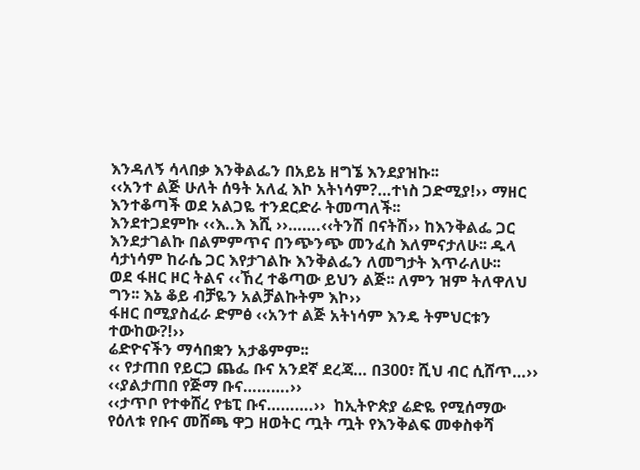እንዳለኝ ሳላበቃ እንቅልፌን በአይኔ ዘግኜ እንደያዝኩ፡፡
‹‹አንተ ልጅ ሁለት ሰዓት አለፈ እኮ አትነሳም?…ተነስ ጋድሚያ!›› ማዘር እንተቆጣች ወደ አልጋዬ ተንደርድራ ትመጣለች፡፡
እንደተጋደምኩ ‹‹እ..እ እሺ ››…….‹‹ትንሽ በናትሽ›› ከእንቅልፌ ጋር እንደታገልኩ በልምምጥና በንጭንጭ መንፈስ እለምናታለሁ፡፡ ዱላ ሳታነሳም ከራሴ ጋር እየታገልኩ እንቅልፌን ለመግታት እጥራለሁ፡፡
ወደ ፋዘር ዞር ትልና ‹‹ኸረ ተቆጣው ይህን ልጅ፡፡ ለምን ዝም ትለዋለህ ግን፡፡ እኔ ቆይ ብቻዬን አልቻልኩትም እኮ››
ፋዘር በሚያስፈራ ድምፅ ‹‹አንተ ልጅ አትነሳም እንዴ ትምህርቱን ተውከው?!››
ሬድዮናችን ማሳበቋን አታቆምም፡፡
‹‹ የታጠበ የይርጋ ጨፌ ቡና አንደኛ ደረጃ… በ300፣ ሺህ ብር ሲሸጥ…››
‹‹ያልታጠበ የጅማ ቡና……….››
‹‹ታጥቦ የተቀሸረ የቴፒ ቡና……….››  ከኢትዮጵያ ሬድዬ የሚሰማው የዕለቱ የቡና መሸጫ ዋጋ ዘወትር ጧት ጧት የእንቅልፍ መቀስቀሻ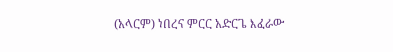(አላርም) ነበረና ምርር አድርጌ እፈራው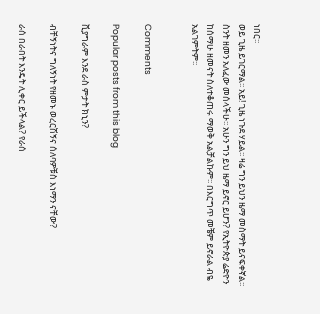ነበር፡፡
ወይ ጊዜ ይገርማል፡፡ አይ! ጊዜ ነጉደ ሃይል፡፡ ዛሬ ግን ይህን ዜማ መስማት ይናፍቀኛል፡፡ ስንት ዘመን አለፈው መሰላችሁ፡፡ አሁን ግን ይህ ዜማ ይኖር ይሆን? የኢትዮጵያ ሬድዮን ከሰማሁ ዘመናት ስለተቆጠሩ ማወቅ አልቻልኩም፡፡ በእርግጥ መቼም ይኖራል ብዬ አልገምትም፡፡


Comments

Popular posts from this blog

ቪያግራም እንደ ራስ ምታት ክኒን?

ብቸኝነትና ግለኝነት የዘመኑ ወረርሽኝና ሰለባዎቹስ እነማን ናቸው?

ራሰ በራበት እንዴት ሊቀር ይችላል? የራሰ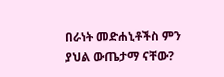በራነት መድሐኒቶችስ ምን ያህል ውጤታማ ናቸው?